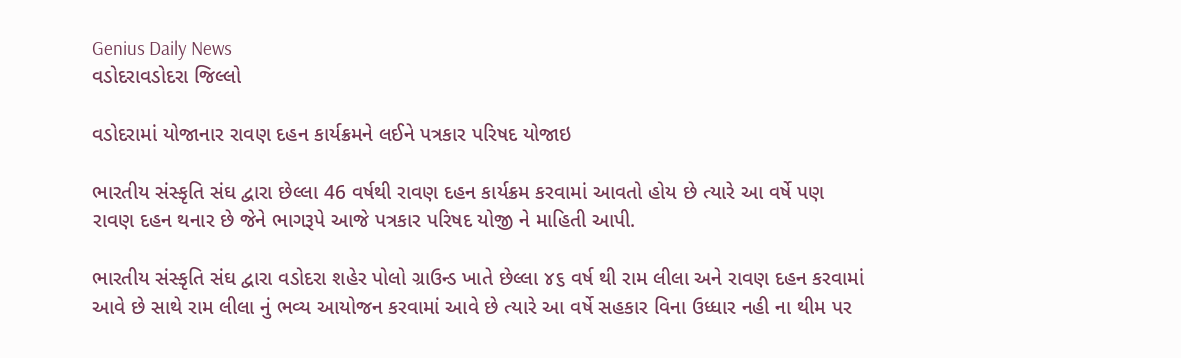Genius Daily News
વડોદરાવડોદરા જિલ્લો

વડોદરામાં યોજાનાર રાવણ દહન કાર્યક્રમને લઈને પત્રકાર પરિષદ યોજાઇ

ભારતીય સંસ્કૃતિ સંઘ દ્વારા છેલ્લા 46 વર્ષથી રાવણ દહન કાર્યક્રમ કરવામાં આવતો હોય છે ત્યારે આ વર્ષે પણ રાવણ દહન થનાર છે જેને ભાગરૂપે આજે પત્રકાર પરિષદ યોજી ને માહિતી આપી.

ભારતીય સંસ્કૃતિ સંઘ દ્વારા વડોદરા શહેર પોલો ગ્રાઉન્ડ ખાતે છેલ્લા ૪૬ વર્ષ થી રામ લીલા અને રાવણ દહન કરવામાં આવે છે સાથે રામ લીલા નું ભવ્ય આયોજન કરવામાં આવે છે ત્યારે આ વર્ષે સહકાર વિના ઉધ્ધાર નહી ના થીમ પર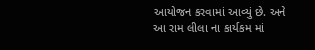આયોજન કરવામાં આવ્યું છે. અને આ રામ લીલા ના કાર્યકમ માં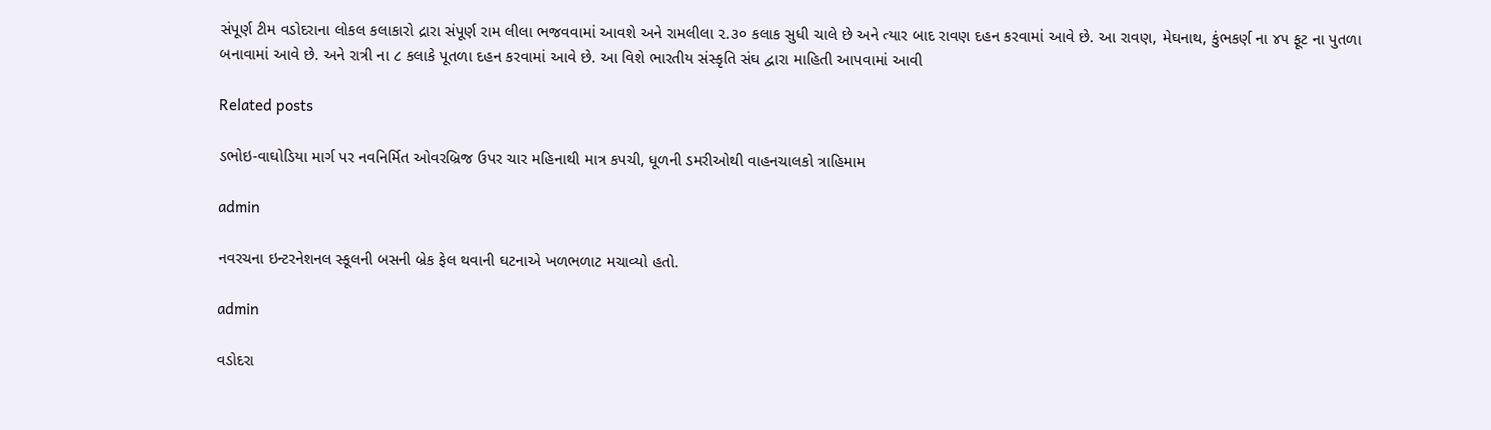સંપૂર્ણ ટીમ વડોદરાના લોકલ કલાકારો દ્રારા સંપૂર્ણ રામ લીલા ભજવવામાં આવશે અને રામલીલા ૨.૩૦ કલાક સુધી ચાલે છે અને ત્યાર બાદ રાવણ દહન કરવામાં આવે છે. આ રાવણ, મેઘનાથ, કુંભકર્ણ ના ૪૫ ફૂટ ના પુતળા બનાવામાં આવે છે. અને રાત્રી ના ૮ કલાકે પૂતળા દહન કરવામાં આવે છે. આ વિશે ભારતીય સંસ્કૃતિ સંઘ દ્વારા માહિતી આપવામાં આવી

Related posts

ડભોઇ-વાઘોડિયા માર્ગ પર નવનિર્મિત ઓવરબ્રિજ ઉપર ચાર મહિનાથી માત્ર કપચી, ધૂળની ડમરીઓથી વાહનચાલકો ત્રાહિમામ

admin

નવરચના ઇન્ટરનેશનલ સ્કૂલની બસની બ્રેક ફેલ થવાની ઘટનાએ ખળભળાટ મચાવ્યો હતો.

admin

વડોદરા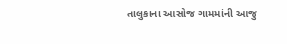તાલુકાના આસોજ ગામમાંની આજુ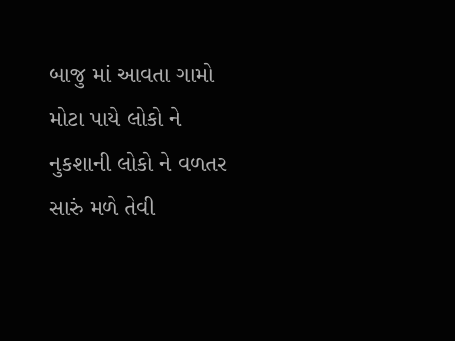બાજુ માં આવતા ગામો મોટા પાયે લોકો ને નુકશાની લોકો ને વળતર સારું મળે તેવી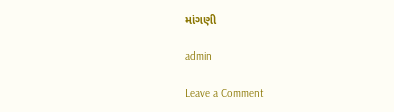માંગણી

admin

Leave a Comment